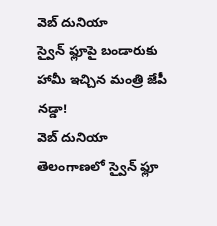వెబ్ దునియా
స్వైన్ ఫ్లూపై బండారుకు హామీ ఇచ్చిన మంత్రి జేపీ నడ్డా!
వెబ్ దునియా
తెలంగాణలో స్వైన్ ఫ్లూ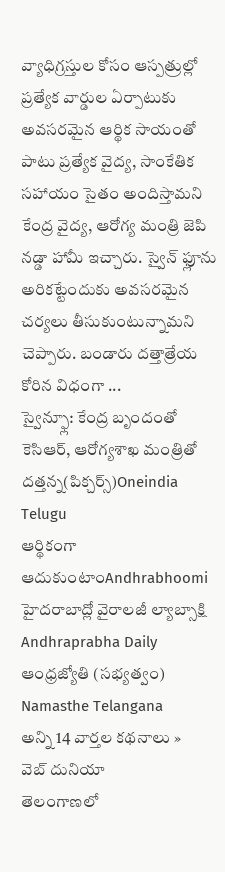వ్యాధిగ్రస్తుల కోసం ఆస్పత్రుల్లో ప్రత్యేక వార్డుల ఏర్పాటుకు అవసరమైన ఆర్థిక సాయంతో పాటు ప్రత్యేక వైద్య, సాంకేతిక సహాయం సైతం అందిస్తామని కేంద్ర వైద్య, ఆరోగ్య మంత్రి జెపి నడ్డా హామీ ఇచ్చారు. స్వైన్ ఫ్లూను అరికట్టేందుకు అవసరమైన చర్యలు తీసుకుంటున్నామని చెప్పారు. బండారు దత్తాత్రేయ కోరిన విధంగా ...
స్వైన్ఫ్లూ: కేంద్ర బృందంతో కెసిఆర్, ఆరోగ్యశాఖ మంత్రితో దత్తన్న(పిక్చర్స్)Oneindia Telugu
ఆర్థికంగా ఆదుకుంటాంAndhrabhoomi
హైదరాబాద్లో వైరాలజీ ల్యాబ్సాక్షి
Andhraprabha Daily
ఆంధ్రజ్యోతి (సభ్యత్వం)
Namasthe Telangana
అన్ని 14 వార్తల కథనాలు »
వెబ్ దునియా
తెలంగాణలో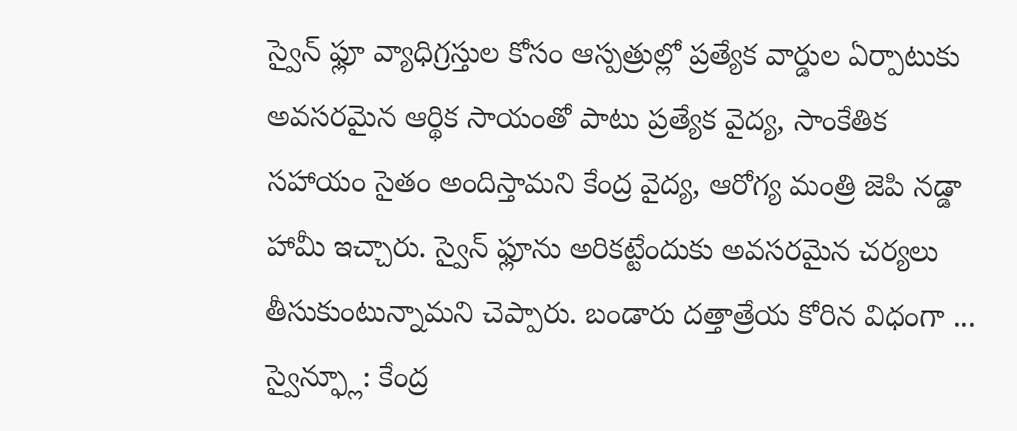స్వైన్ ఫ్లూ వ్యాధిగ్రస్తుల కోసం ఆస్పత్రుల్లో ప్రత్యేక వార్డుల ఏర్పాటుకు అవసరమైన ఆర్థిక సాయంతో పాటు ప్రత్యేక వైద్య, సాంకేతిక సహాయం సైతం అందిస్తామని కేంద్ర వైద్య, ఆరోగ్య మంత్రి జెపి నడ్డా హామీ ఇచ్చారు. స్వైన్ ఫ్లూను అరికట్టేందుకు అవసరమైన చర్యలు తీసుకుంటున్నామని చెప్పారు. బండారు దత్తాత్రేయ కోరిన విధంగా ...
స్వైన్ఫ్లూ: కేంద్ర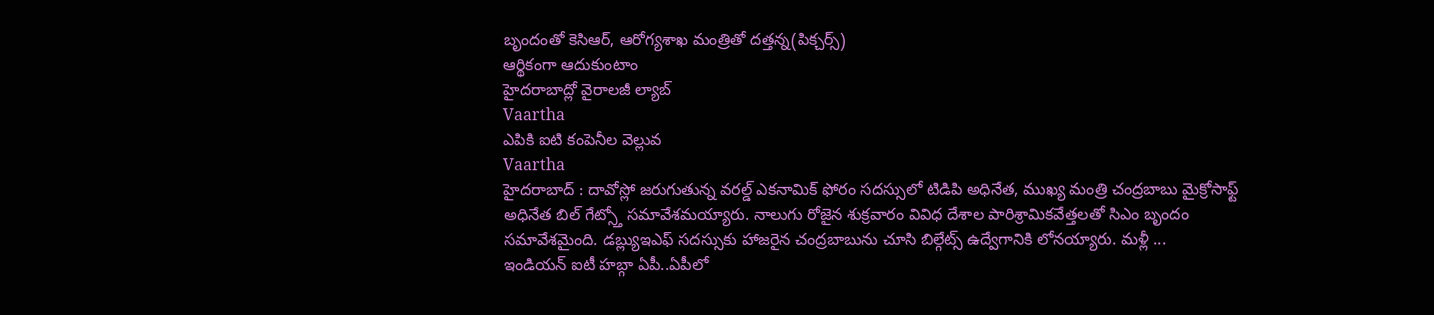బృందంతో కెసిఆర్, ఆరోగ్యశాఖ మంత్రితో దత్తన్న(పిక్చర్స్)
ఆర్థికంగా ఆదుకుంటాం
హైదరాబాద్లో వైరాలజీ ల్యాబ్
Vaartha
ఎపికి ఐటి కంపెనీల వెల్లువ
Vaartha
హైదరాబాద్ : దావోస్లో జరుగుతున్న వరల్డ్ ఎకనామిక్ ఫోరం సదస్సులో టిడిపి అధినేత, ముఖ్య మంత్రి చంద్రబాబు మైక్రోసాఫ్ట్ అధినేత బిల్ గేట్స్తో సమావేశమయ్యారు. నాలుగు రోజైన శుక్రవారం వివిధ దేశాల పారిశ్రామికవేత్తలతో సిఎం బృందం సమావేశమైంది. డబ్ల్యుఇఎఫ్ సదస్సుకు హాజరైన చంద్రబాబును చూసి బిల్గేట్స్ ఉద్వేగానికి లోనయ్యారు. మళ్లీ ...
ఇండియన్ ఐటీ హబ్గా ఏపీ..ఏపీలో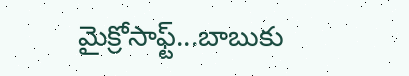మైక్రోసాఫ్ట్...బాబుకు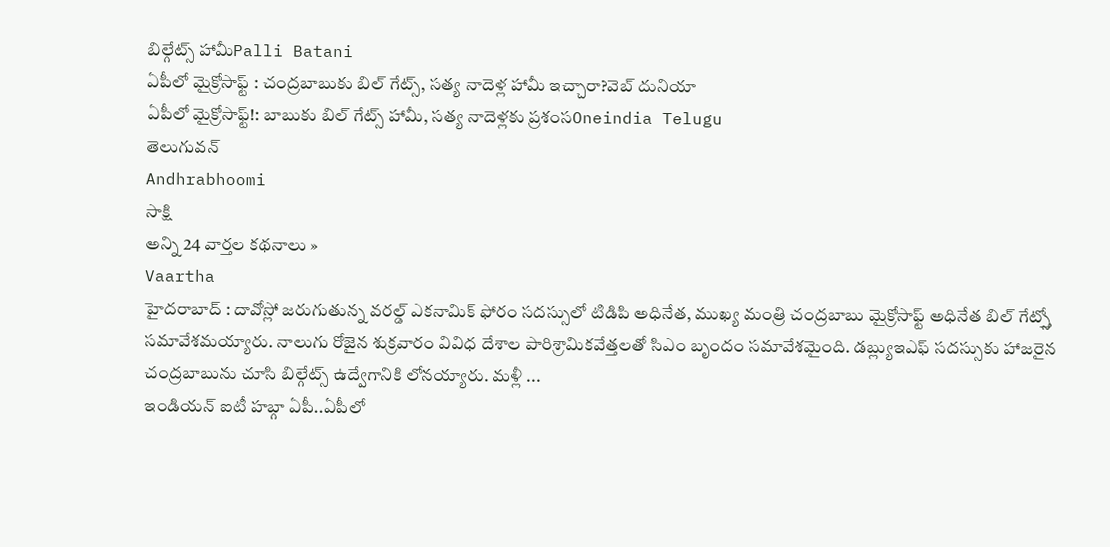బిల్గేట్స్ హామీPalli Batani
ఏపీలో మైక్రోసాఫ్ట్ : చంద్రబాబుకు బిల్ గేట్స్, సత్య నాదెళ్ల హామీ ఇచ్చారా?వెబ్ దునియా
ఏపీలో మైక్రోసాఫ్ట్!: బాబుకు బిల్ గేట్స్ హామీ, సత్య నాదెళ్లకు ప్రశంసOneindia Telugu
తెలుగువన్
Andhrabhoomi
సాక్షి
అన్ని 24 వార్తల కథనాలు »
Vaartha
హైదరాబాద్ : దావోస్లో జరుగుతున్న వరల్డ్ ఎకనామిక్ ఫోరం సదస్సులో టిడిపి అధినేత, ముఖ్య మంత్రి చంద్రబాబు మైక్రోసాఫ్ట్ అధినేత బిల్ గేట్స్తో సమావేశమయ్యారు. నాలుగు రోజైన శుక్రవారం వివిధ దేశాల పారిశ్రామికవేత్తలతో సిఎం బృందం సమావేశమైంది. డబ్ల్యుఇఎఫ్ సదస్సుకు హాజరైన చంద్రబాబును చూసి బిల్గేట్స్ ఉద్వేగానికి లోనయ్యారు. మళ్లీ ...
ఇండియన్ ఐటీ హబ్గా ఏపీ..ఏపీలో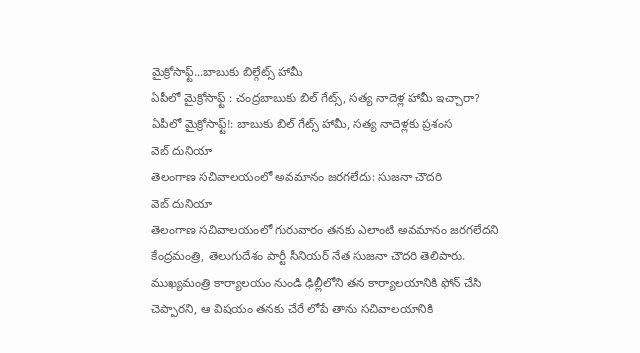మైక్రోసాఫ్ట్...బాబుకు బిల్గేట్స్ హామీ
ఏపీలో మైక్రోసాఫ్ట్ : చంద్రబాబుకు బిల్ గేట్స్, సత్య నాదెళ్ల హామీ ఇచ్చారా?
ఏపీలో మైక్రోసాఫ్ట్!: బాబుకు బిల్ గేట్స్ హామీ, సత్య నాదెళ్లకు ప్రశంస
వెబ్ దునియా
తెలంగాణ సచివాలయంలో అవమానం జరగలేదు: సుజనా చౌదరి
వెబ్ దునియా
తెలంగాణ సచివాలయంలో గురువారం తనకు ఎలాంటి అవమానం జరగలేదని కేంద్రమంత్రి, తెలుగుదేశం పార్టీ సీనియర్ నేత సుజనా చౌదరి తెలిపారు. ముఖ్యమంత్రి కార్యాలయం నుండి ఢిల్లీలోని తన కార్యాలయానికి ఫోన్ చేసి చెప్పారని, ఆ విషయం తనకు చేరే లోపే తాను సచివాలయానికి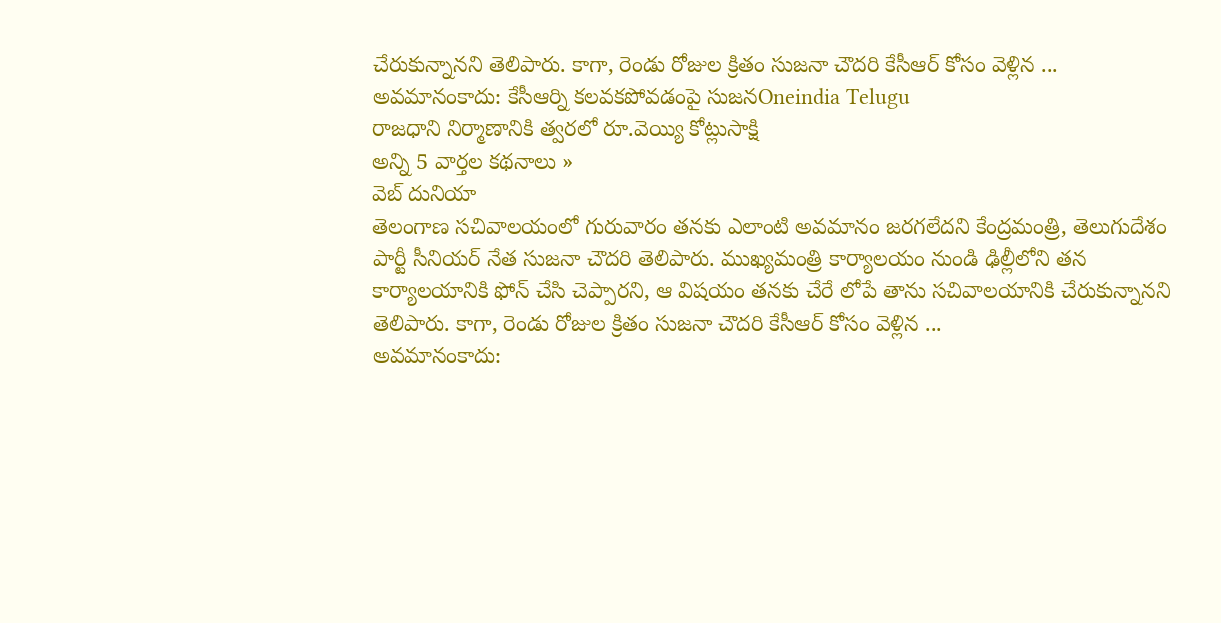చేరుకున్నానని తెలిపారు. కాగా, రెండు రోజుల క్రితం సుజనా చౌదరి కేసీఆర్ కోసం వెళ్లిన ...
అవమానంకాదు: కేసీఆర్ని కలవకపోవడంపై సుజనOneindia Telugu
రాజధాని నిర్మాణానికి త్వరలో రూ.వెయ్యి కోట్లుసాక్షి
అన్ని 5 వార్తల కథనాలు »
వెబ్ దునియా
తెలంగాణ సచివాలయంలో గురువారం తనకు ఎలాంటి అవమానం జరగలేదని కేంద్రమంత్రి, తెలుగుదేశం పార్టీ సీనియర్ నేత సుజనా చౌదరి తెలిపారు. ముఖ్యమంత్రి కార్యాలయం నుండి ఢిల్లీలోని తన కార్యాలయానికి ఫోన్ చేసి చెప్పారని, ఆ విషయం తనకు చేరే లోపే తాను సచివాలయానికి చేరుకున్నానని తెలిపారు. కాగా, రెండు రోజుల క్రితం సుజనా చౌదరి కేసీఆర్ కోసం వెళ్లిన ...
అవమానంకాదు: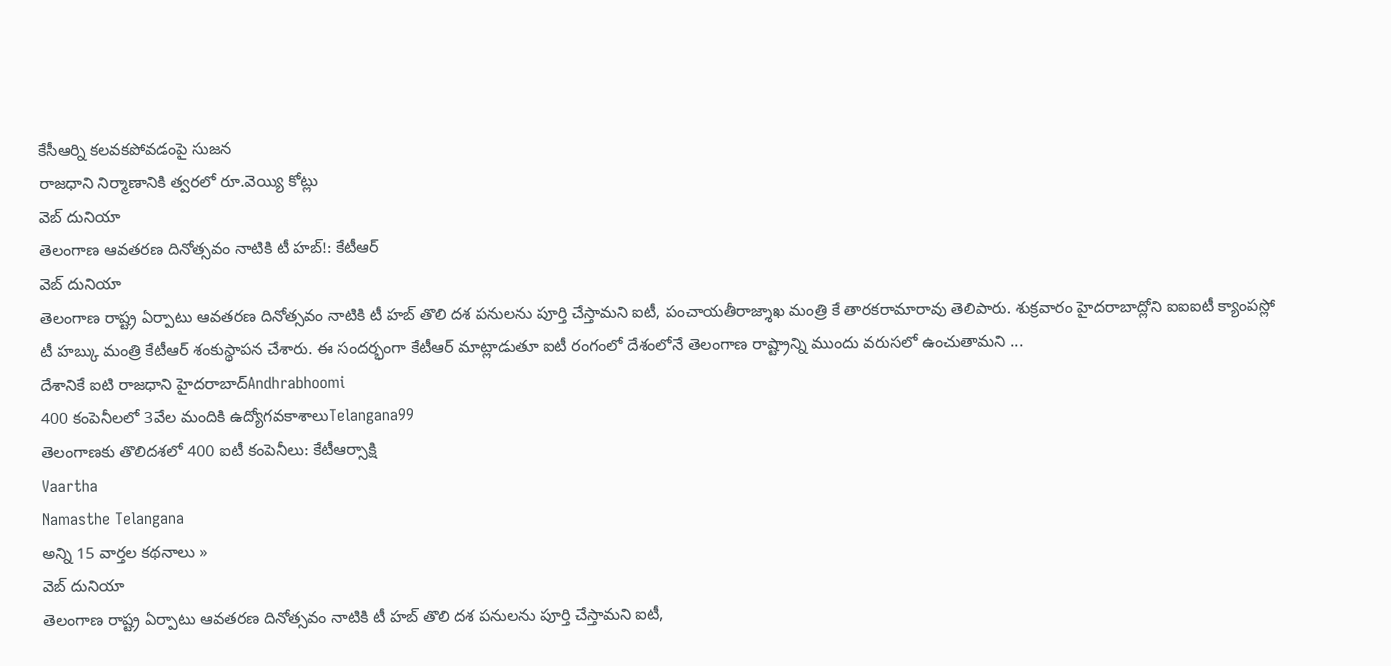కేసీఆర్ని కలవకపోవడంపై సుజన
రాజధాని నిర్మాణానికి త్వరలో రూ.వెయ్యి కోట్లు
వెబ్ దునియా
తెలంగాణ ఆవతరణ దినోత్సవం నాటికి టీ హబ్!: కేటీఆర్
వెబ్ దునియా
తెలంగాణ రాష్ట్ర ఏర్పాటు ఆవతరణ దినోత్సవం నాటికి టీ హబ్ తొలి దశ పనులను పూర్తి చేస్తామని ఐటీ, పంచాయతీరాజ్శాఖ మంత్రి కే తారకరామారావు తెలిపారు. శుక్రవారం హైదరాబాద్లోని ఐఐఐటీ క్యాంపస్లో టీ హబ్కు మంత్రి కేటీఆర్ శంకుస్థాపన చేశారు. ఈ సందర్భంగా కేటీఆర్ మాట్లాడుతూ ఐటీ రంగంలో దేశంలోనే తెలంగాణ రాష్ట్రాన్ని ముందు వరుసలో ఉంచుతామని ...
దేశానికే ఐటి రాజధాని హైదరాబాద్Andhrabhoomi
400 కంపెనీలలో 3వేల మందికి ఉద్యోగవకాశాలుTelangana99
తెలంగాణకు తొలిదశలో 400 ఐటీ కంపెనీలు: కేటీఆర్సాక్షి
Vaartha
Namasthe Telangana
అన్ని 15 వార్తల కథనాలు »
వెబ్ దునియా
తెలంగాణ రాష్ట్ర ఏర్పాటు ఆవతరణ దినోత్సవం నాటికి టీ హబ్ తొలి దశ పనులను పూర్తి చేస్తామని ఐటీ,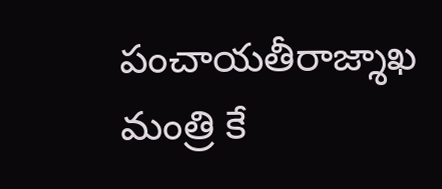పంచాయతీరాజ్శాఖ మంత్రి కే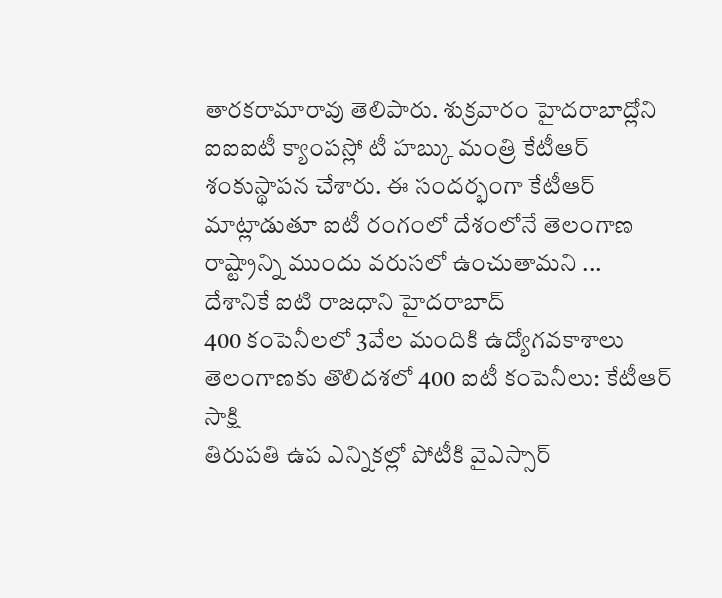తారకరామారావు తెలిపారు. శుక్రవారం హైదరాబాద్లోని ఐఐఐటీ క్యాంపస్లో టీ హబ్కు మంత్రి కేటీఆర్ శంకుస్థాపన చేశారు. ఈ సందర్భంగా కేటీఆర్ మాట్లాడుతూ ఐటీ రంగంలో దేశంలోనే తెలంగాణ రాష్ట్రాన్ని ముందు వరుసలో ఉంచుతామని ...
దేశానికే ఐటి రాజధాని హైదరాబాద్
400 కంపెనీలలో 3వేల మందికి ఉద్యోగవకాశాలు
తెలంగాణకు తొలిదశలో 400 ఐటీ కంపెనీలు: కేటీఆర్
సాక్షి
తిరుపతి ఉప ఎన్నికల్లో పోటీకి వైఎస్సార్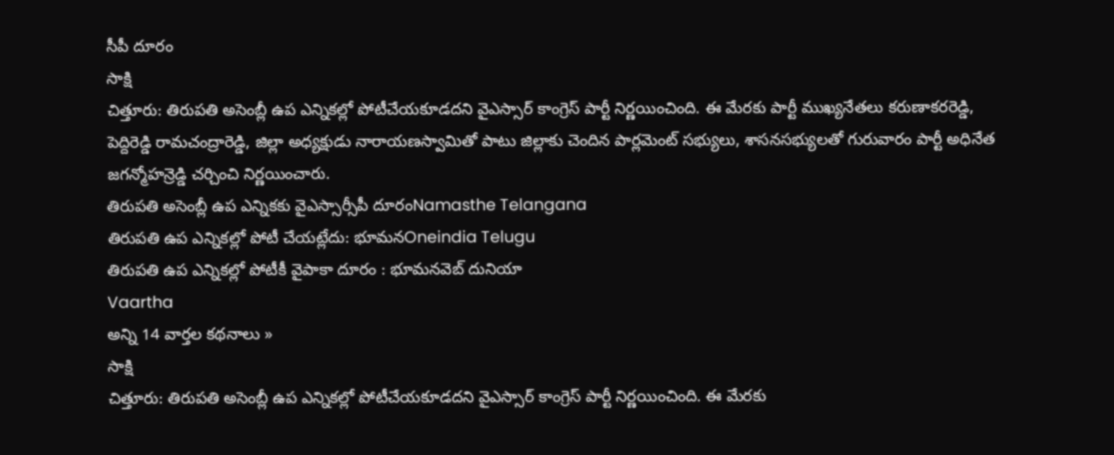సీపీ దూరం
సాక్షి
చిత్తూరు: తిరుపతి అసెంబ్లీ ఉప ఎన్నికల్లో పోటీచేయకూడదని వైఎస్సార్ కాంగ్రెస్ పార్టీ నిర్ణయించింది. ఈ మేరకు పార్టీ ముఖ్యనేతలు కరుణాకరరెడ్డి, పెద్దిరెడ్డి రామచంద్రారెడ్డి, జిల్లా అధ్యక్షుడు నారాయణస్వామితో పాటు జిల్లాకు చెందిన పార్లమెంట్ సభ్యులు, శాసనసభ్యులతో గురువారం పార్టీ అధినేత జగన్మోహన్రెడ్డి చర్చించి నిర్ణయించారు.
తిరుపతి అసెంబ్లీ ఉప ఎన్నికకు వైఎస్సార్సీపీ దూరంNamasthe Telangana
తిరుపతి ఉప ఎన్నికల్లో పోటీ చేయట్లేదు: భూమనOneindia Telugu
తిరుపతి ఉప ఎన్నికల్లో పోటీకీ వైపాకా దూరం : భూమనవెబ్ దునియా
Vaartha
అన్ని 14 వార్తల కథనాలు »
సాక్షి
చిత్తూరు: తిరుపతి అసెంబ్లీ ఉప ఎన్నికల్లో పోటీచేయకూడదని వైఎస్సార్ కాంగ్రెస్ పార్టీ నిర్ణయించింది. ఈ మేరకు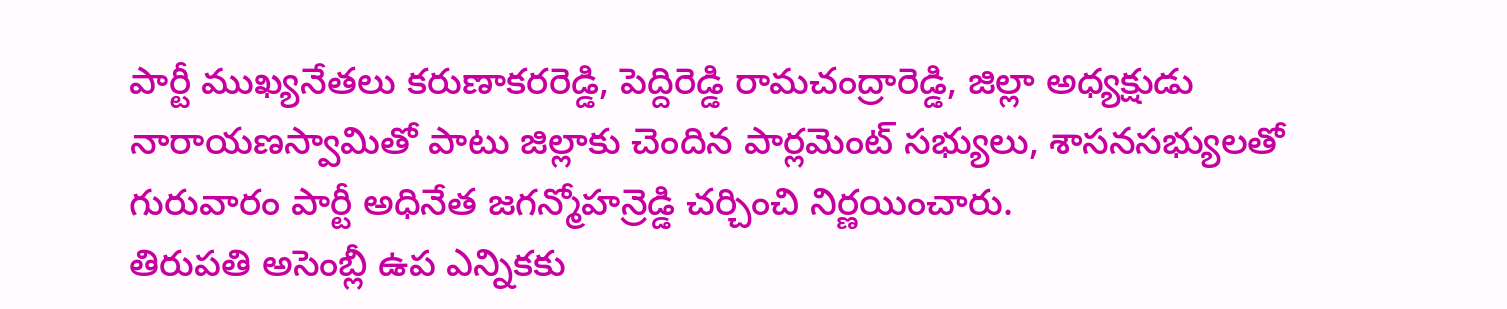పార్టీ ముఖ్యనేతలు కరుణాకరరెడ్డి, పెద్దిరెడ్డి రామచంద్రారెడ్డి, జిల్లా అధ్యక్షుడు నారాయణస్వామితో పాటు జిల్లాకు చెందిన పార్లమెంట్ సభ్యులు, శాసనసభ్యులతో గురువారం పార్టీ అధినేత జగన్మోహన్రెడ్డి చర్చించి నిర్ణయించారు.
తిరుపతి అసెంబ్లీ ఉప ఎన్నికకు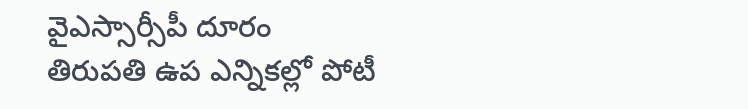వైఎస్సార్సీపీ దూరం
తిరుపతి ఉప ఎన్నికల్లో పోటీ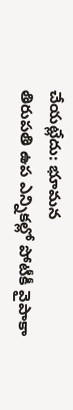చేయట్లేదు: భూమన
తిరుపతి ఉప ఎన్నికల్లో పోటీకీ వైపాకా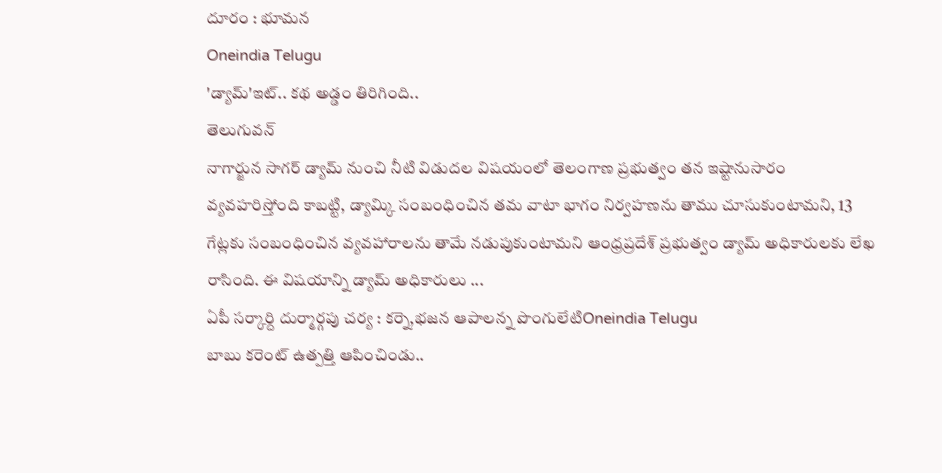దూరం : భూమన
Oneindia Telugu
'డ్యామ్'ఇట్.. కథ అడ్డం తిరిగింది..
తెలుగువన్
నాగార్జున సాగర్ డ్యామ్ నుంచి నీటి విడుదల విషయంలో తెలంగాణ ప్రభుత్వం తన ఇష్టానుసారం వ్యవహరిస్తోంది కాబట్టి, డ్యామ్కి సంబంధించిన తమ వాటా భాగం నిర్వహణను తాము చూసుకుంటామని, 13 గేట్లకు సంబంధించిన వ్యవహారాలను తామే నడుపుకుంటామని ఆంధ్రప్రదేశ్ ప్రభుత్వం డ్యామ్ అధికారులకు లేఖ రాసింది. ఈ విషయాన్ని డ్యామ్ అధికారులు ...
ఏపీ సర్కార్ది దుర్మార్గపు చర్య : కర్నె,భజన ఆపాలన్న పొంగులేటిOneindia Telugu
బాబు కరెంట్ ఉత్పత్తి ఆపించిండు..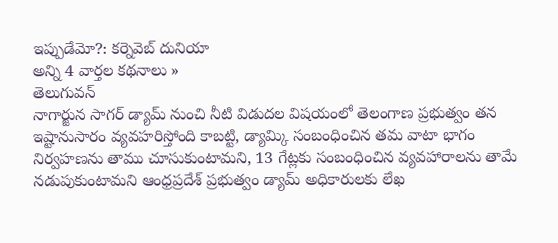ఇప్పుడేమో?: కర్నెవెబ్ దునియా
అన్ని 4 వార్తల కథనాలు »
తెలుగువన్
నాగార్జున సాగర్ డ్యామ్ నుంచి నీటి విడుదల విషయంలో తెలంగాణ ప్రభుత్వం తన ఇష్టానుసారం వ్యవహరిస్తోంది కాబట్టి, డ్యామ్కి సంబంధించిన తమ వాటా భాగం నిర్వహణను తాము చూసుకుంటామని, 13 గేట్లకు సంబంధించిన వ్యవహారాలను తామే నడుపుకుంటామని ఆంధ్రప్రదేశ్ ప్రభుత్వం డ్యామ్ అధికారులకు లేఖ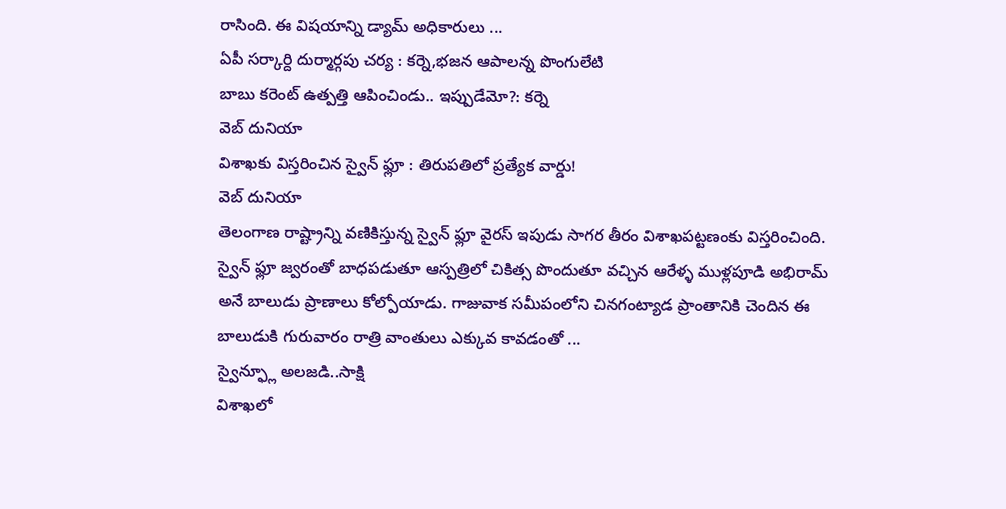రాసింది. ఈ విషయాన్ని డ్యామ్ అధికారులు ...
ఏపీ సర్కార్ది దుర్మార్గపు చర్య : కర్నె,భజన ఆపాలన్న పొంగులేటి
బాబు కరెంట్ ఉత్పత్తి ఆపించిండు.. ఇప్పుడేమో?: కర్నె
వెబ్ దునియా
విశాఖకు విస్తరించిన స్వైన్ ఫ్లూ : తిరుపతిలో ప్రత్యేక వార్డు!
వెబ్ దునియా
తెలంగాణ రాష్ట్రాన్ని వణికిస్తున్న స్వైన్ ఫ్లూ వైరస్ ఇపుడు సాగర తీరం విశాఖపట్టణంకు విస్తరించింది. స్వైన్ ఫ్లూ జ్వరంతో బాధపడుతూ ఆస్పత్రిలో చికిత్స పొందుతూ వచ్చిన ఆరేళ్ళ ముళ్లపూడి అభిరామ్ అనే బాలుడు ప్రాణాలు కోల్పోయాడు. గాజువాక సమీపంలోని చినగంట్యాడ ప్రాంతానికి చెందిన ఈ బాలుడుకి గురువారం రాత్రి వాంతులు ఎక్కువ కావడంతో ...
స్వైన్ఫ్లూ అలజడి..సాక్షి
విశాఖలో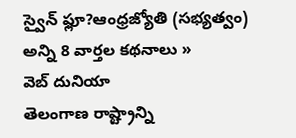స్వైన్ ఫ్లూ?ఆంధ్రజ్యోతి (సభ్యత్వం)
అన్ని 8 వార్తల కథనాలు »
వెబ్ దునియా
తెలంగాణ రాష్ట్రాన్ని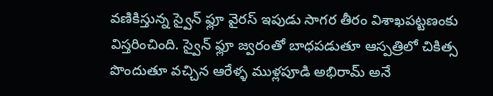వణికిస్తున్న స్వైన్ ఫ్లూ వైరస్ ఇపుడు సాగర తీరం విశాఖపట్టణంకు విస్తరించింది. స్వైన్ ఫ్లూ జ్వరంతో బాధపడుతూ ఆస్పత్రిలో చికిత్స పొందుతూ వచ్చిన ఆరేళ్ళ ముళ్లపూడి అభిరామ్ అనే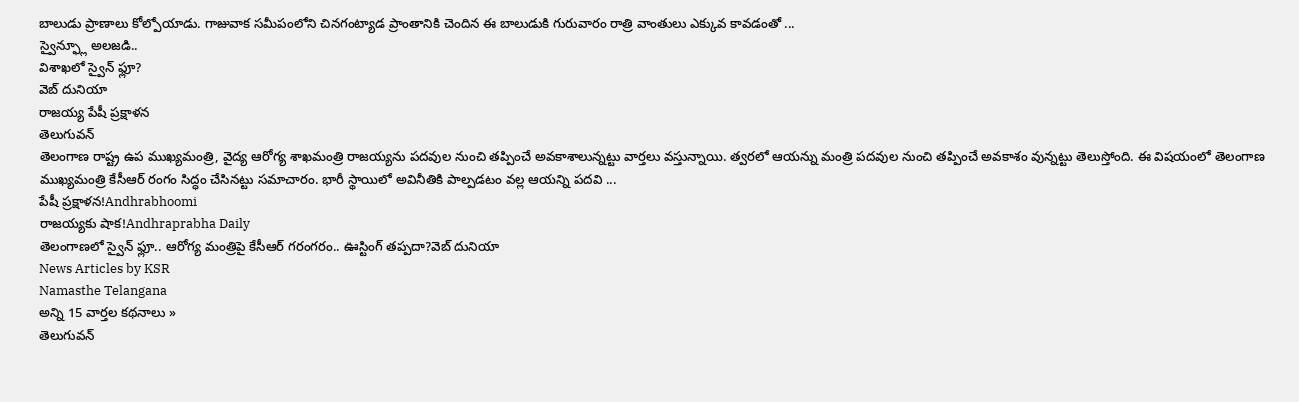బాలుడు ప్రాణాలు కోల్పోయాడు. గాజువాక సమీపంలోని చినగంట్యాడ ప్రాంతానికి చెందిన ఈ బాలుడుకి గురువారం రాత్రి వాంతులు ఎక్కువ కావడంతో ...
స్వైన్ఫ్లూ అలజడి..
విశాఖలో స్వైన్ ఫ్లూ?
వెబ్ దునియా
రాజయ్య పేషీ ప్రక్షాళన
తెలుగువన్
తెలంగాణ రాష్ట్ర ఉప ముఖ్యమంత్రి, వైద్య ఆరోగ్య శాఖమంత్రి రాజయ్యను పదవుల నుంచి తప్పించే అవకాశాలున్నట్టు వార్తలు వస్తున్నాయి. త్వరలో ఆయన్ను మంత్రి పదవుల నుంచి తప్పించే అవకాశం వున్నట్టు తెలుస్తోంది. ఈ విషయంలో తెలంగాణ ముఖ్యమంత్రి కేసీఆర్ రంగం సిద్ధం చేసినట్టు సమాచారం. భారీ స్థాయిలో అవినీతికి పాల్పడటం వల్ల ఆయన్ని పదవి ...
పేషీ ప్రక్షాళన!Andhrabhoomi
రాజయ్యకు షాక!Andhraprabha Daily
తెలంగాణలో స్వైన్ ఫ్లూ.. ఆరోగ్య మంత్రిపై కేసీఆర్ గరంగరం.. ఊస్టింగ్ తప్పదా?వెబ్ దునియా
News Articles by KSR
Namasthe Telangana
అన్ని 15 వార్తల కథనాలు »
తెలుగువన్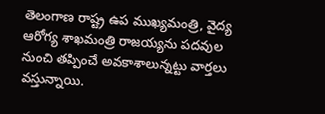తెలంగాణ రాష్ట్ర ఉప ముఖ్యమంత్రి, వైద్య ఆరోగ్య శాఖమంత్రి రాజయ్యను పదవుల నుంచి తప్పించే అవకాశాలున్నట్టు వార్తలు వస్తున్నాయి.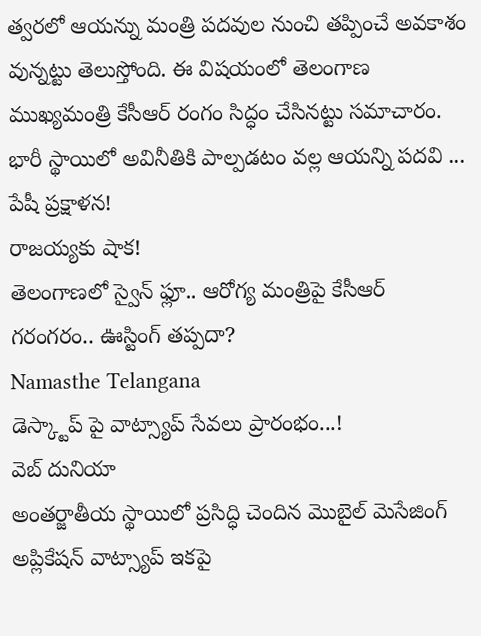త్వరలో ఆయన్ను మంత్రి పదవుల నుంచి తప్పించే అవకాశం వున్నట్టు తెలుస్తోంది. ఈ విషయంలో తెలంగాణ ముఖ్యమంత్రి కేసీఆర్ రంగం సిద్ధం చేసినట్టు సమాచారం. భారీ స్థాయిలో అవినీతికి పాల్పడటం వల్ల ఆయన్ని పదవి ...
పేషీ ప్రక్షాళన!
రాజయ్యకు షాక!
తెలంగాణలో స్వైన్ ఫ్లూ.. ఆరోగ్య మంత్రిపై కేసీఆర్ గరంగరం.. ఊస్టింగ్ తప్పదా?
Namasthe Telangana
డెస్క్టాప్ పై వాట్స్యాప్ సేవలు ప్రారంభం...!
వెబ్ దునియా
అంతర్జాతీయ స్థాయిలో ప్రసిద్ధి చెందిన మొబైల్ మెసేజింగ్ అప్లికేషన్ వాట్స్యాప్ ఇకపై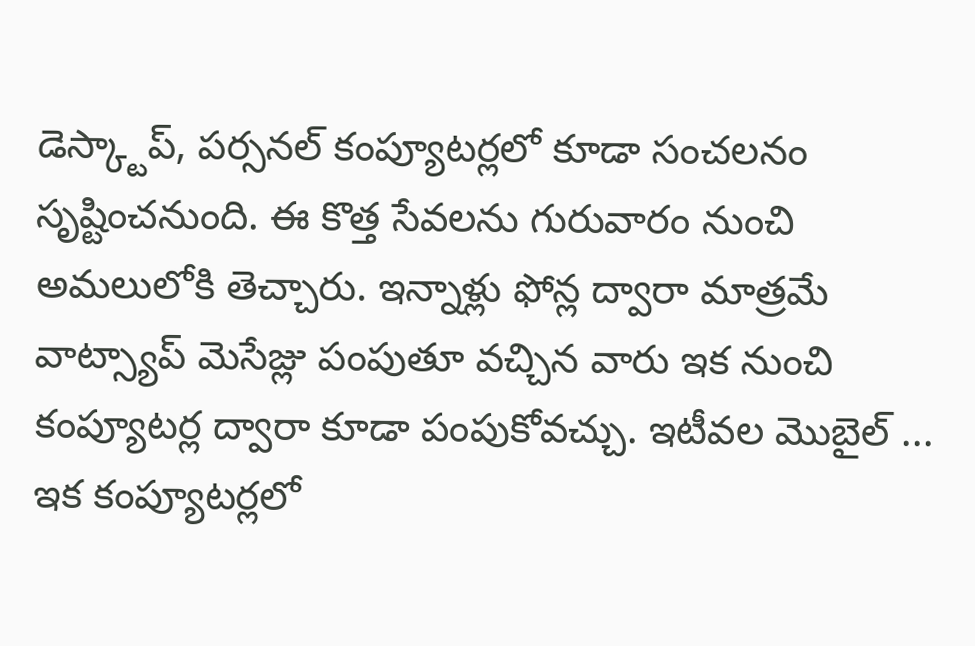డెస్క్టాప్, పర్సనల్ కంప్యూటర్లలో కూడా సంచలనం సృష్టించనుంది. ఈ కొత్త సేవలను గురువారం నుంచి అమలులోకి తెచ్చారు. ఇన్నాళ్లు ఫోన్ల ద్వారా మాత్రమే వాట్స్యాప్ మెసేజ్లు పంపుతూ వచ్చిన వారు ఇక నుంచి కంప్యూటర్ల ద్వారా కూడా పంపుకోవచ్చు. ఇటీవల మొబైల్ ...
ఇక కంప్యూటర్లలో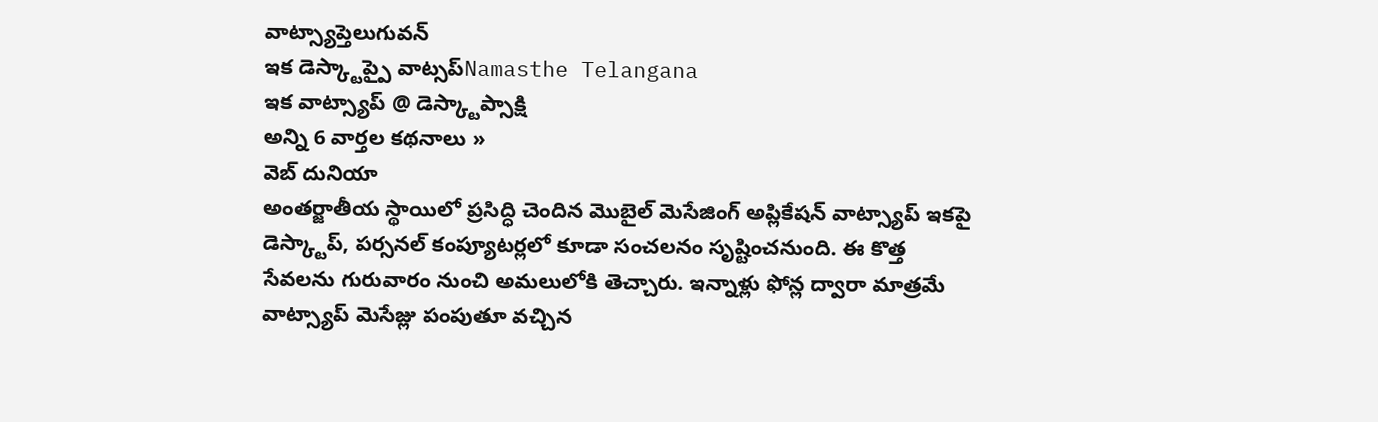వాట్స్యాప్తెలుగువన్
ఇక డెస్క్టాప్పై వాట్సప్Namasthe Telangana
ఇక వాట్స్యాప్ @ డెస్క్టాప్సాక్షి
అన్ని 6 వార్తల కథనాలు »
వెబ్ దునియా
అంతర్జాతీయ స్థాయిలో ప్రసిద్ధి చెందిన మొబైల్ మెసేజింగ్ అప్లికేషన్ వాట్స్యాప్ ఇకపై డెస్క్టాప్, పర్సనల్ కంప్యూటర్లలో కూడా సంచలనం సృష్టించనుంది. ఈ కొత్త సేవలను గురువారం నుంచి అమలులోకి తెచ్చారు. ఇన్నాళ్లు ఫోన్ల ద్వారా మాత్రమే వాట్స్యాప్ మెసేజ్లు పంపుతూ వచ్చిన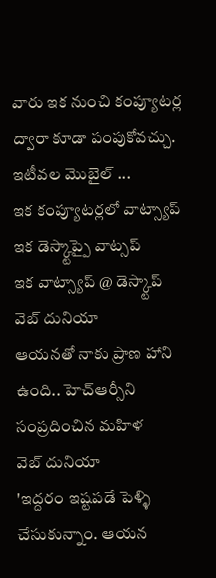వారు ఇక నుంచి కంప్యూటర్ల ద్వారా కూడా పంపుకోవచ్చు. ఇటీవల మొబైల్ ...
ఇక కంప్యూటర్లలో వాట్స్యాప్
ఇక డెస్క్టాప్పై వాట్సప్
ఇక వాట్స్యాప్ @ డెస్క్టాప్
వెబ్ దునియా
ఆయనతో నాకు ప్రాణ హాని ఉంది.. హెచ్ఆర్సీని సంప్రదించిన మహిళ
వెబ్ దునియా
'ఇద్దరం ఇష్టపడే పెళ్ళి చేసుకున్నాం. ఆయన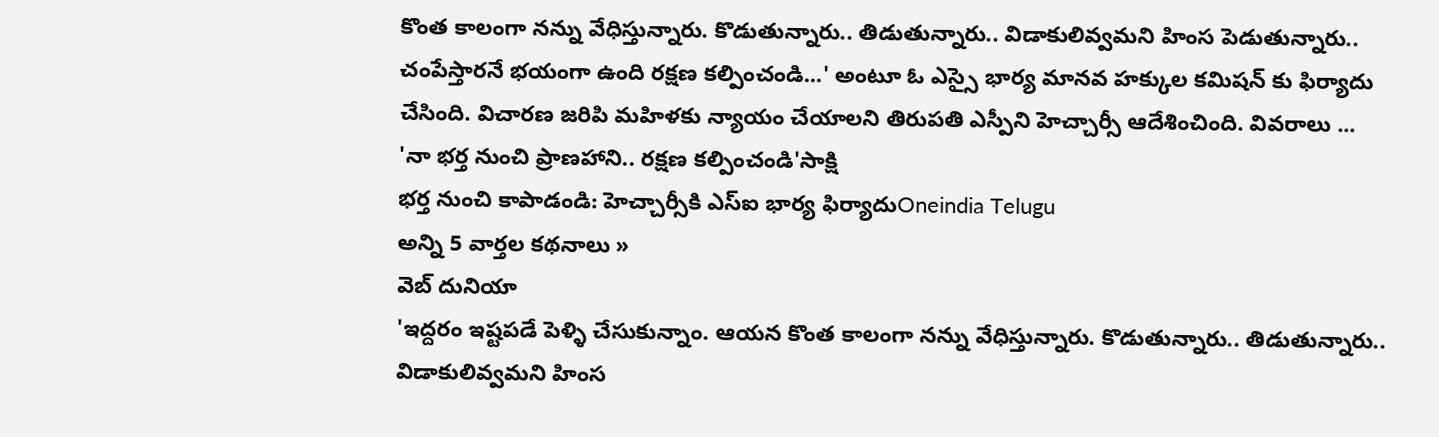కొంత కాలంగా నన్ను వేధిస్తున్నారు. కొడుతున్నారు.. తిడుతున్నారు.. విడాకులివ్వమని హింస పెడుతున్నారు.. చంపేస్తారనే భయంగా ఉంది రక్షణ కల్పించండి...' అంటూ ఓ ఎస్సై భార్య మానవ హక్కుల కమిషన్ కు ఫిర్యాదు చేసింది. విచారణ జరిపి మహిళకు న్యాయం చేయాలని తిరుపతి ఎస్పీని హెచ్చార్సీ ఆదేశించింది. వివరాలు ...
'నా భర్త నుంచి ప్రాణహాని.. రక్షణ కల్పించండి'సాక్షి
భర్త నుంచి కాపాడండి: హెచ్చార్సీకి ఎస్ఐ భార్య ఫిర్యాదుOneindia Telugu
అన్ని 5 వార్తల కథనాలు »
వెబ్ దునియా
'ఇద్దరం ఇష్టపడే పెళ్ళి చేసుకున్నాం. ఆయన కొంత కాలంగా నన్ను వేధిస్తున్నారు. కొడుతున్నారు.. తిడుతున్నారు.. విడాకులివ్వమని హింస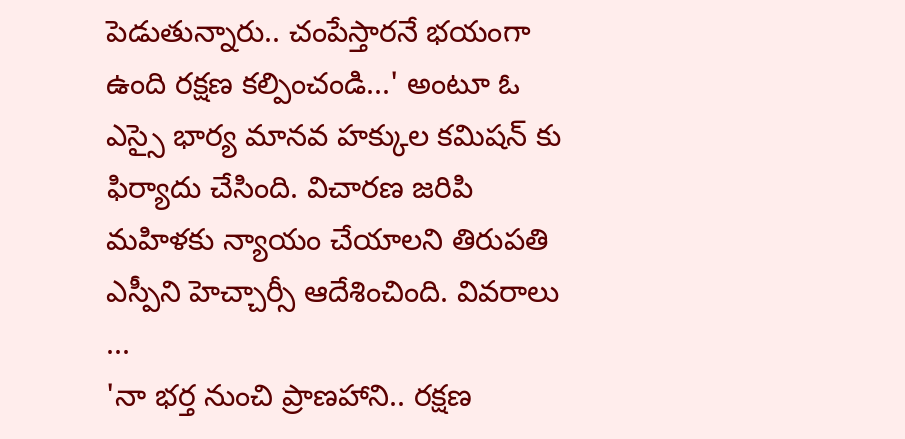పెడుతున్నారు.. చంపేస్తారనే భయంగా ఉంది రక్షణ కల్పించండి...' అంటూ ఓ ఎస్సై భార్య మానవ హక్కుల కమిషన్ కు ఫిర్యాదు చేసింది. విచారణ జరిపి మహిళకు న్యాయం చేయాలని తిరుపతి ఎస్పీని హెచ్చార్సీ ఆదేశించింది. వివరాలు ...
'నా భర్త నుంచి ప్రాణహాని.. రక్షణ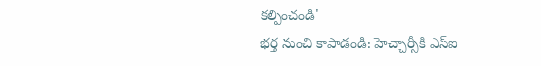కల్పించండి'
భర్త నుంచి కాపాడండి: హెచ్చార్సీకి ఎస్ఐ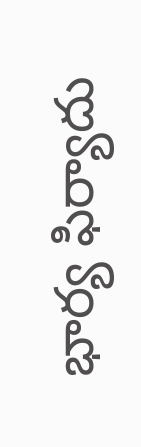భార్య ఫిర్యాదు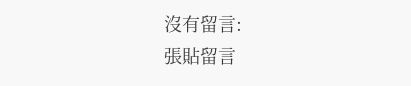沒有留言:
張貼留言